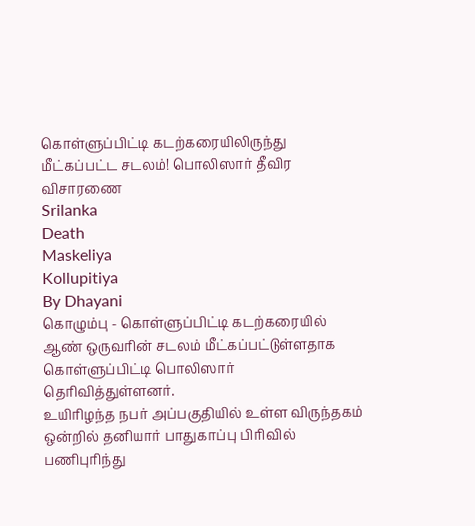கொள்ளுப்பிட்டி கடற்கரையிலிருந்து மீட்கப்பட்ட சடலம்! பொலிஸார் தீவிர விசாரணை
Srilanka
Death
Maskeliya
Kollupitiya
By Dhayani
கொழும்பு - கொள்ளுப்பிட்டி கடற்கரையில் ஆண் ஒருவரின் சடலம் மீட்கப்பட்டுள்ளதாக கொள்ளுப்பிட்டி பொலிஸார் தெரிவித்துள்ளனர்.
உயிரிழந்த நபர் அப்பகுதியில் உள்ள விருந்தகம் ஒன்றில் தனியார் பாதுகாப்பு பிரிவில் பணிபுரிந்து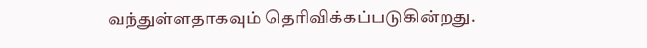வந்துள்ளதாகவும் தெரிவிக்கப்படுகின்றது.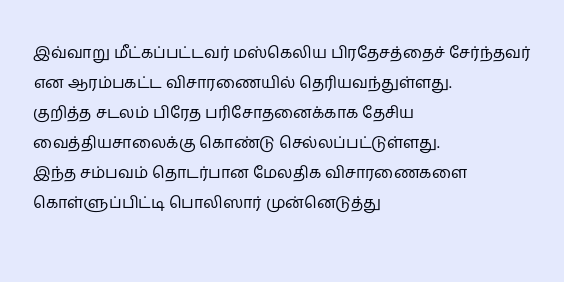இவ்வாறு மீட்கப்பட்டவர் மஸ்கெலிய பிரதேசத்தைச் சேர்ந்தவர் என ஆரம்பகட்ட விசாரணையில் தெரியவந்துள்ளது.
குறித்த சடலம் பிரேத பரிசோதனைக்காக தேசிய வைத்தியசாலைக்கு கொண்டு செல்லப்பட்டுள்ளது.
இந்த சம்பவம் தொடர்பான மேலதிக விசாரணைகளை கொள்ளுப்பிட்டி பொலிஸார் முன்னெடுத்து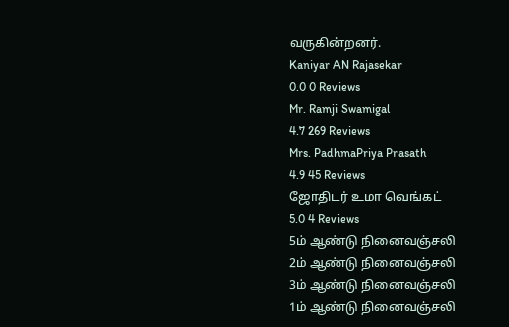வருகின்றனர்.
Kaniyar AN Rajasekar
0.0 0 Reviews
Mr. Ramji Swamigal
4.7 269 Reviews
Mrs. PadhmaPriya Prasath
4.9 45 Reviews
ஜோதிடர் உமா வெங்கட்
5.0 4 Reviews
5ம் ஆண்டு நினைவஞ்சலி
2ம் ஆண்டு நினைவஞ்சலி
3ம் ஆண்டு நினைவஞ்சலி
1ம் ஆண்டு நினைவஞ்சலி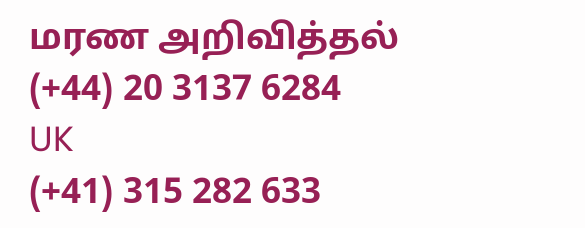மரண அறிவித்தல்
(+44) 20 3137 6284
UK
(+41) 315 282 633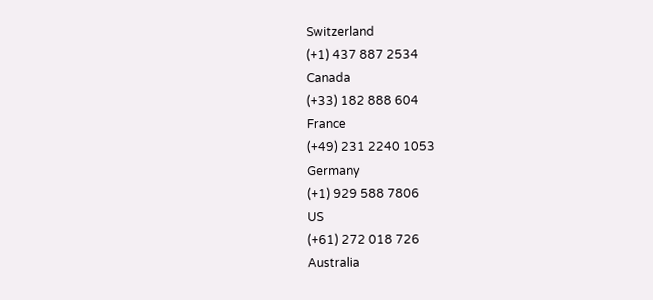Switzerland
(+1) 437 887 2534
Canada
(+33) 182 888 604
France
(+49) 231 2240 1053
Germany
(+1) 929 588 7806
US
(+61) 272 018 726
Australia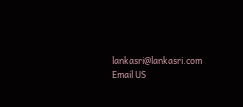lankasri@lankasri.com
Email US